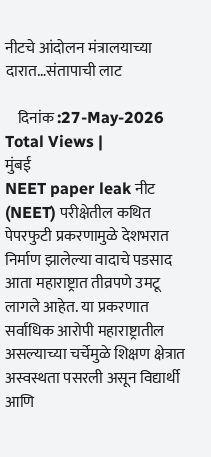नीटचे आंदोलन मंत्रालयाच्या दारात…संतापाची लाट

    दिनांक :27-May-2026
Total Views |
मुंबई
NEET paper leak नीट (NEET) परीक्षेतील कथित पेपरफुटी प्रकरणामुळे देशभरात निर्माण झालेल्या वादाचे पडसाद आता महाराष्ट्रात तीव्रपणे उमटू लागले आहेत. या प्रकरणात सर्वाधिक आरोपी महाराष्ट्रातील असल्याच्या चर्चेमुळे शिक्षण क्षेत्रात अस्वस्थता पसरली असून विद्यार्थी आणि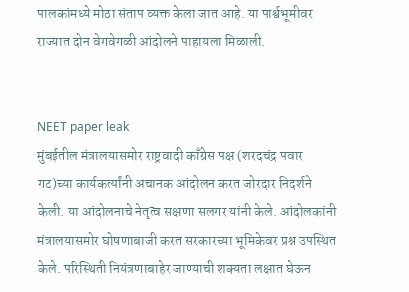पालकांमध्ये मोठा संताप व्यक्त केला जात आहे. या पार्श्वभूमीवर राज्यात दोन वेगवेगळी आंदोलने पाहायला मिळाली.


NEET paper leak
मुंबईतील मंत्रालयासमोर राष्ट्रवादी काँग्रेस पक्ष (शरदचंद्र पवार गट)च्या कार्यकर्त्यांनी अचानक आंदोलन करत जोरदार निदर्शने केली. या आंदोलनाचे नेतृत्व सक्षणा सलगर यांनी केले. आंदोलकांनी मंत्रालयासमोर घोषणाबाजी करत सरकारच्या भूमिकेवर प्रश्न उपस्थित केले. परिस्थिती नियंत्रणाबाहेर जाण्याची शक्यता लक्षात घेऊन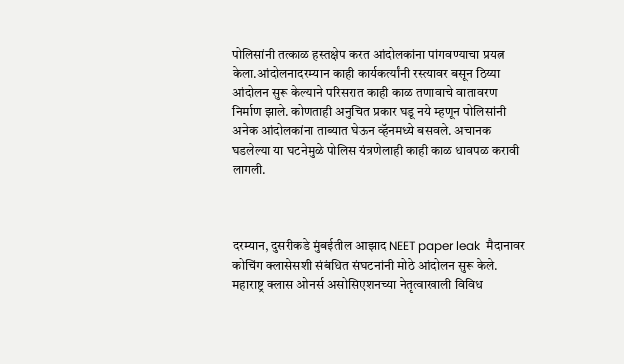पोलिसांनी तत्काळ हस्तक्षेप करत आंदोलकांना पांगवण्याचा प्रयत्न केला.आंदोलनादरम्यान काही कार्यकर्त्यांनी रस्त्यावर बसून ठिय्या आंदोलन सुरू केल्याने परिसरात काही काळ तणावाचे वातावरण निर्माण झाले. कोणताही अनुचित प्रकार घडू नये म्हणून पोलिसांनी अनेक आंदोलकांना ताब्यात घेऊन व्हॅनमध्ये बसवले. अचानक घडलेल्या या घटनेमुळे पोलिस यंत्रणेलाही काही काळ धावपळ करावी लागली.



दरम्यान, दुसरीकडे मुंबईतील आझाद NEET paper leak  मैदानावर कोचिंग क्लासेसशी संबंधित संघटनांनी मोठे आंदोलन सुरू केले. महाराष्ट्र क्लास ओनर्स असोसिएशनच्या नेतृत्वाखाली विविध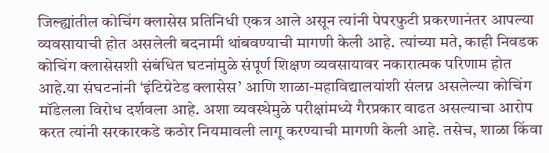जिल्ह्यांतील कोचिंग क्लासेस प्रतिनिधी एकत्र आले असून त्यांनी पेपरफुटी प्रकरणानंतर आपल्या व्यवसायाची होत असलेली बदनामी थांबवण्याची मागणी केली आहे. त्यांच्या मते, काही निवडक कोचिंग क्लासेसशी संबंधित घटनांमुळे संपूर्ण शिक्षण व्यवसायावर नकारात्मक परिणाम होत आहे.या संघटनांनी ‘इंटिग्रेटेड क्लासेस’ आणि शाळा-महाविद्यालयांशी संलग्न असलेल्या कोचिंग मॉडेलला विरोध दर्शवला आहे. अशा व्यवस्थेमुळे परीक्षांमध्ये गैरप्रकार वाढत असल्याचा आरोप करत त्यांनी सरकारकडे कठोर नियमावली लागू करण्याची मागणी केली आहे. तसेच, शाळा किंवा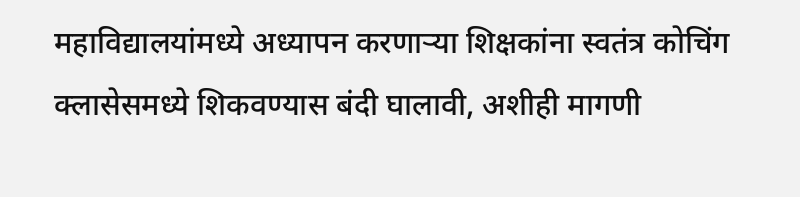महाविद्यालयांमध्ये अध्यापन करणाऱ्या शिक्षकांना स्वतंत्र कोचिंग क्लासेसमध्ये शिकवण्यास बंदी घालावी, अशीही मागणी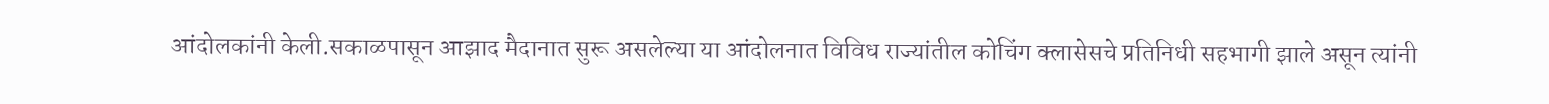आंदोलकांनी केली.सकाळपासून आझाद मैदानात सुरू असलेल्या या आंदोलनात विविध राज्यांतील कोचिंग क्लासेसचे प्रतिनिधी सहभागी झाले असून त्यांनी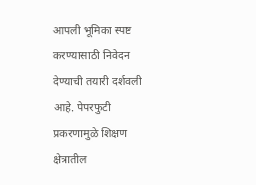आपली भूमिका स्पष्ट करण्यासाठी निवेदन देण्याची तयारी दर्शवली आहे. पेपरफुटी प्रकरणामुळे शिक्षण क्षेत्रातील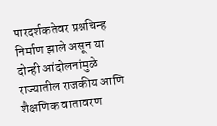पारदर्शकतेवर प्रश्नचिन्ह निर्माण झाले असून या दोन्ही आंदोलनांमुळे राज्यातील राजकीय आणि शैक्षणिक वातावरण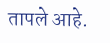तापले आहे.